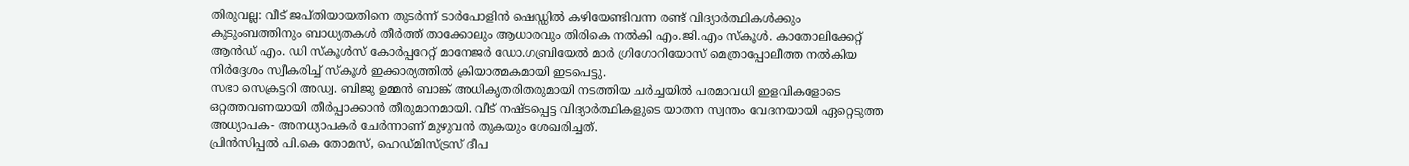തിരുവല്ല: വീട് ജപ്തിയായതിനെ തുടർന്ന് ടാർപോളിൻ ഷെഡ്ഡിൽ കഴിയേണ്ടിവന്ന രണ്ട് വിദ്യാർത്ഥികൾക്കും കുടുംബത്തിനും ബാധ്യതകൾ തീർത്ത് താക്കോലും ആധാരവും തിരികെ നൽകി എം.ജി.എം സ്കൂൾ. കാതോലിക്കേറ്റ് ആൻഡ് എം. ഡി സ്കൂൾസ് കോർപ്പറേറ്റ് മാനേജർ ഡോ.ഗബ്രിയേൽ മാർ ഗ്രിഗോറിയോസ് മെത്രാപ്പോലീത്ത നൽകിയ നിർദ്ദേശം സ്വീകരിച്ച് സ്കൂൾ ഇക്കാര്യത്തിൽ ക്രിയാത്മകമായി ഇടപെട്ടു.
സഭാ സെക്രട്ടറി അഡ്വ. ബിജു ഉമ്മൻ ബാങ്ക് അധികൃതരിതരുമായി നടത്തിയ ചർച്ചയിൽ പരമാവധി ഇളവികളോടെ ഒറ്റത്തവണയായി തീർപ്പാക്കാൻ തീരുമാനമായി. വീട് നഷ്ടപ്പെട്ട വിദ്യാർത്ഥികളുടെ യാതന സ്വന്തം വേദനയായി ഏറ്റെടുത്ത അധ്യാപക- അനധ്യാപകർ ചേർന്നാണ് മുഴുവൻ തുകയും ശേഖരിച്ചത്.
പ്രിൻസിപ്പൽ പി.കെ തോമസ്, ഹെഡ്മിസ്ട്രസ് ദീപ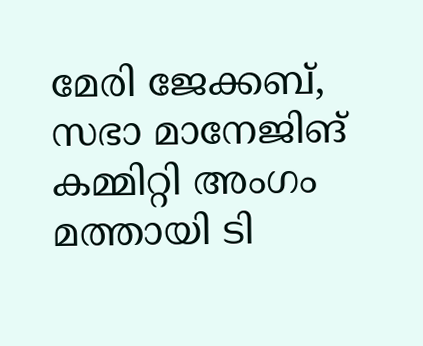മേരി ജേക്കബ്, സഭാ മാനേജിങ് കമ്മിറ്റി അംഗം മത്തായി ടി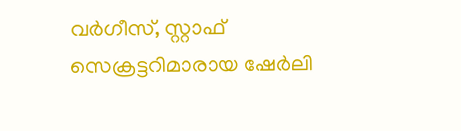വർഗീസ്, സ്റ്റാഫ് സെക്രട്ടറിമാരായ ഷേർലി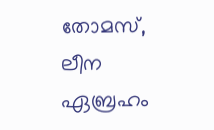തോമസ്, ലീന ഏബ്രഹം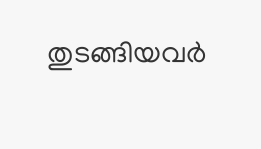തുടങ്ങിയവർ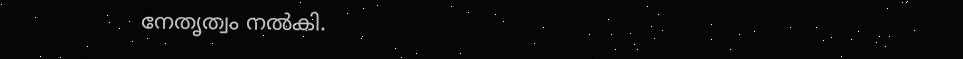നേതൃത്വം നൽകി.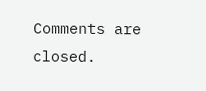Comments are closed.